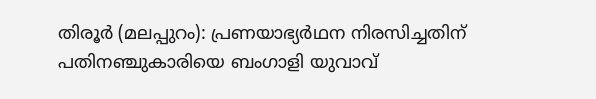തിരൂർ (മലപ്പുറം): പ്രണയാഭ്യർഥന നിരസിച്ചതിന് പതിനഞ്ചുകാരിയെ ബംഗാളി യുവാവ്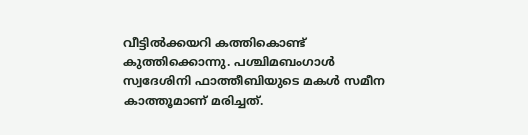വീട്ടിൽക്കയറി കത്തികൊണ്ട് കുത്തിക്കൊന്നു. പശ്ചിമബംഗാൾ സ്വദേശിനി ഫാത്തീബിയുടെ മകൾ സമീന കാത്തൂമാണ് മരിച്ചത്.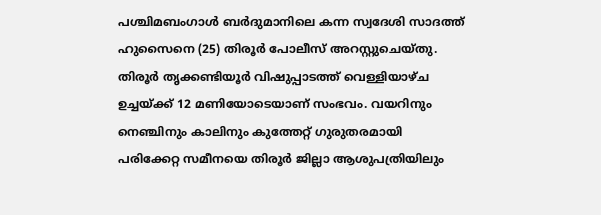പശ്ചിമബംഗാൾ ബർദുമാനിലെ കന്ന സ്വദേശി സാദത്ത് ഹുസൈനെ (25) തിരൂർ പോലീസ് അറസ്റ്റുചെയ്തു. തിരൂർ തൃക്കണ്ടിയൂർ വിഷുപ്പാടത്ത് വെള്ളിയാഴ്ച ഉച്ചയ്ക്ക് 12 മണിയോടെയാണ് സംഭവം. വയറിനും നെഞ്ചിനും കാലിനും കുത്തേറ്റ് ഗുരുതരമായി പരിക്കേറ്റ സമീനയെ തിരൂർ ജില്ലാ ആശുപത്രിയിലും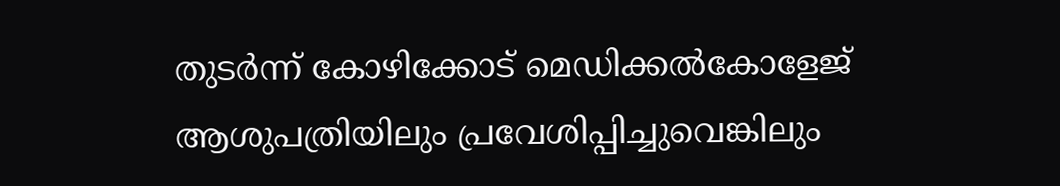തുടർന്ന് കോഴിക്കോട് മെഡിക്കൽകോളേജ് ആശുപത്രിയിലും പ്രവേശിപ്പിച്ചുവെങ്കിലും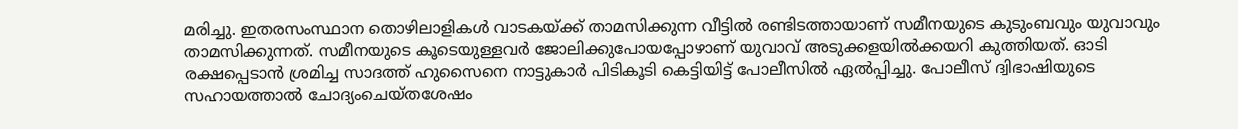മരിച്ചു. ഇതരസംസ്ഥാന തൊഴിലാളികൾ വാടകയ്ക്ക് താമസിക്കുന്ന വീട്ടിൽ രണ്ടിടത്തായാണ് സമീനയുടെ കുടുംബവും യുവാവും താമസിക്കുന്നത്. സമീനയുടെ കൂടെയുള്ളവർ ജോലിക്കുപോയപ്പോഴാണ് യുവാവ് അടുക്കളയിൽക്കയറി കുത്തിയത്. ഓടി രക്ഷപ്പെടാൻ ശ്രമിച്ച സാദത്ത് ഹുസൈനെ നാട്ടുകാർ പിടികൂടി കെട്ടിയിട്ട് പോലീസിൽ ഏൽപ്പിച്ചു. പോലീസ് ദ്വിഭാഷിയുടെ സഹായത്താൽ ചോദ്യംചെയ്തശേഷം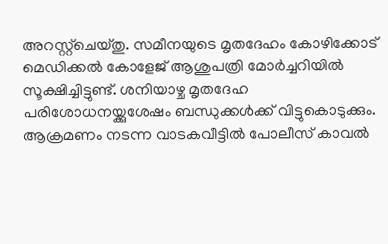അറസ്റ്റ്ചെയ്തു. സമീനയുടെ മൃതദേഹം കോഴിക്കോട് മെഡിക്കൽ കോളേജ് ആശുപത്രി മോർച്ചറിയിൽ സൂക്ഷിച്ചിട്ടുണ്ട്. ശനിയാഴ്ച മൃതദേഹ പരിശോധനയ്ക്കുശേഷം ബന്ധുക്കൾക്ക് വിട്ടുകൊടുക്കും. ആക്രമണം നടന്ന വാടകവീട്ടിൽ പോലീസ് കാവൽ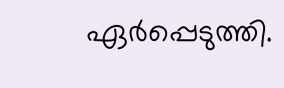ഏർപ്പെടുത്തി.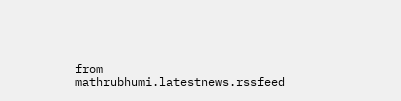from mathrubhumi.latestnews.rssfeed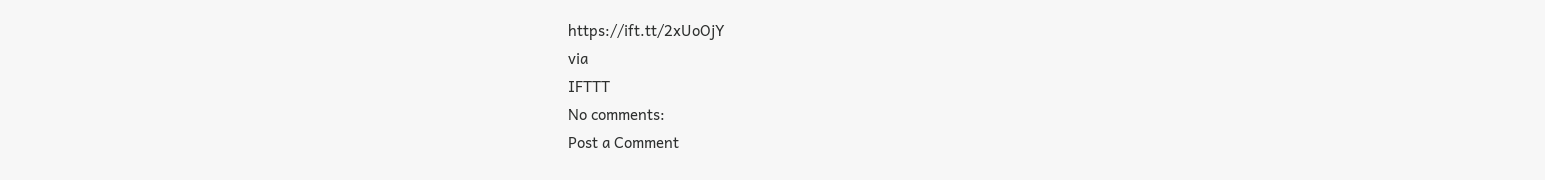https://ift.tt/2xUoOjY
via
IFTTT
No comments:
Post a Comment